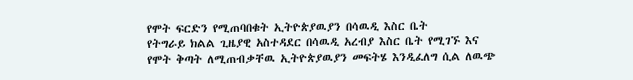የሞት ፍርድን የሚጠባበቁት ኢትዮጵያዉያን በሳዉዲ እስር ቤት
የትግራይ ክልል ጊዜያዊ አስተዳደር በሳዉዲ አረብያ እስር ቤት የሚገኙ እና የሞት ቅጣት ለሚጠብቃቸዉ ኢትዮጵያዉያን መፍትሄ እንዲፈለግ ሲል ለዉጭ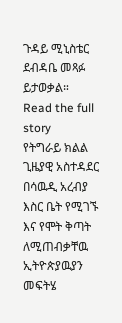ጉዳይ ሚኒስቴር ደብዳቤ መጻፉ ይታወቃል።
Read the full story
የትግራይ ክልል ጊዜያዊ አስተዳደር በሳዉዲ አረብያ እስር ቤት የሚገኙ እና የሞት ቅጣት ለሚጠብቃቸዉ ኢትዮጵያዉያን መፍትሄ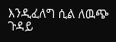እንዲፈለግ ሲል ለዉጭ ጉዳይ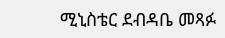ሚኒስቴር ደብዳቤ መጻፉ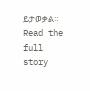ይታወቃል።
Read the full story